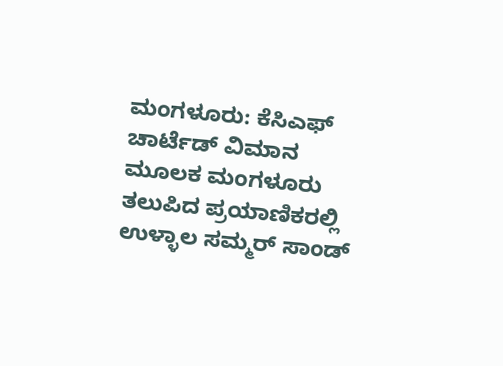ಮಂಗಳೂರು: ಕೆಸಿಎಫ್ ಚಾರ್ಟೆಡ್ ವಿಮಾನ ಮೂಲಕ ಮಂಗಳೂರು ತಲುಪಿದ ಪ್ರಯಾಣಿಕರಲ್ಲಿ ಉಳ್ಳಾಲ ಸಮ್ಮರ್ ಸಾಂಡ್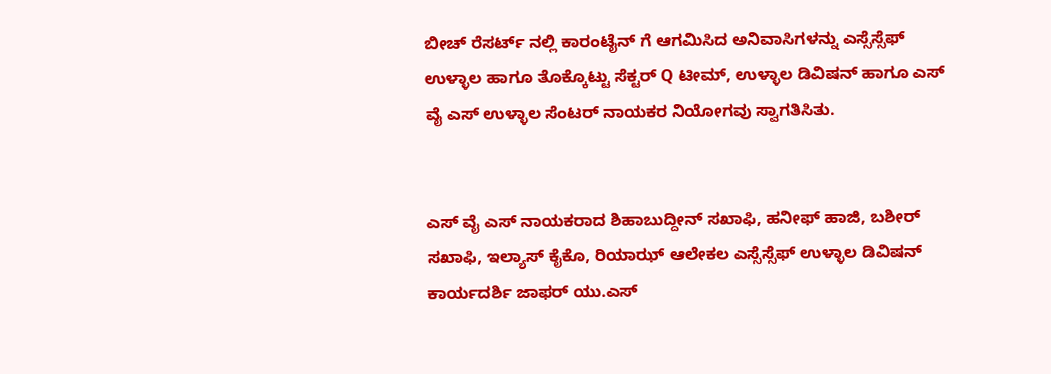ಬೀಚ್ ರೆಸರ್ಟ್ ನಲ್ಲಿ ಕಾರಂಟೈನ್ ಗೆ ಆಗಮಿಸಿದ ಅನಿವಾಸಿಗಳನ್ನು ಎಸ್ಸೆಸ್ಸೆಫ್ ಉಳ್ಳಾಲ ಹಾಗೂ ತೊಕ್ಕೊಟ್ಟು ಸೆಕ್ಟರ್ Q ಟೀಮ್, ಉಳ್ಳಾಲ ಡಿವಿಷನ್ ಹಾಗೂ ಎಸ್ ವೈ ಎಸ್ ಉಳ್ಳಾಲ ಸೆಂಟರ್ ನಾಯಕರ ನಿಯೋಗವು ಸ್ವಾಗತಿಸಿತು.


ಎಸ್ ವೈ ಎಸ್ ನಾಯಕರಾದ ಶಿಹಾಬುದ್ದೀನ್ ಸಖಾಫಿ, ಹನೀಫ್ ಹಾಜಿ, ಬಶೀರ್ ಸಖಾಫಿ, ಇಲ್ಯಾಸ್ ಕೈಕೊ, ರಿಯಾಝ್ ಆಲೇಕಲ ಎಸ್ಸೆಸ್ಸೆಫ್ ಉಳ್ಳಾಲ ಡಿವಿಷನ್ ಕಾರ್ಯದರ್ಶಿ ಜಾಫರ್ ಯು.ಎಸ್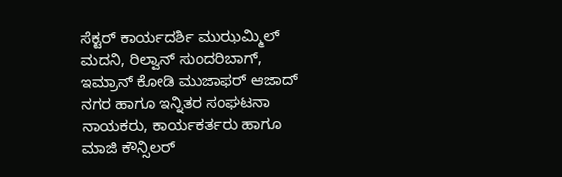ಸೆಕ್ಟರ್ ಕಾರ್ಯದರ್ಶಿ ಮುಝಮ್ಮಿಲ್ ಮದನಿ, ರಿಲ್ವಾನ್ ಸುಂದರಿಬಾಗ್, ಇಮ್ರಾನ್ ಕೋಡಿ ಮುಜಾಫರ್ ಆಜಾದ್ ನಗರ ಹಾಗೂ ಇನ್ನಿತರ ಸಂಘಟನಾ ನಾಯಕರು, ಕಾರ್ಯಕರ್ತರು ಹಾಗೂ ಮಾಜಿ ಕೌನ್ಸಿಲರ್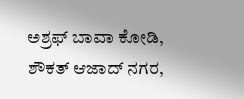ಅಶ್ರಫ್ ಬಾವಾ ಕೋಡಿ, ಶೌಕತ್ ಆಜಾದ್ ನಗರ,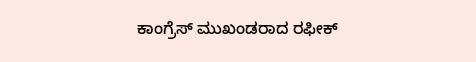ಕಾಂಗ್ರೆಸ್ ಮುಖಂಡರಾದ ರಫೀಕ್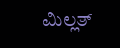ಮಿಲ್ಲತ್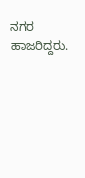ನಗರ ಹಾಜರಿದ್ದರು.